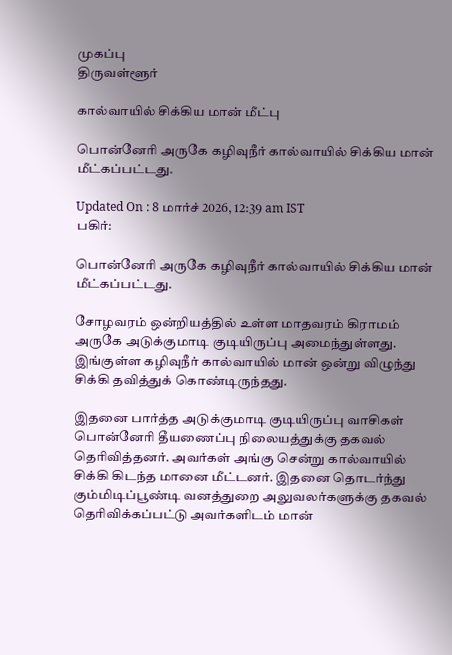முகப்பு
திருவள்ளூர்

கால்வாயில் சிக்கிய மான் மீட்பு

பொன்னேரி அருகே கழிவுநீர் கால்வாயில் சிக்கிய மான் மீட்கப்பட்டது.

Updated On : 8 மார்ச் 2026, 12:39 am IST
பகிர்:

பொன்னேரி அருகே கழிவுநீர் கால்வாயில் சிக்கிய மான் மீட்கப்பட்டது.

சோழவரம் ஒன்றியத்தில் உள்ள மாதவரம் கிராமம் அருகே அடுக்குமாடி குடியிருப்பு அமைந்துள்ளது. இங்குள்ள கழிவுநீர் கால்வாயில் மான் ஒன்று விழுந்து சிக்கி தவித்துக் கொண்டிருந்தது.

இதனை பார்த்த அடுக்குமாடி குடியிருப்பு வாசிகள் பொன்னேரி தீயணைப்பு நிலையத்துக்கு தகவல் தெரிவித்தனர். அவர்கள் அங்கு சென்று கால்வாயில் சிக்கி கிடந்த மானை மீட்டனர். இதனை தொடர்ந்து கும்மிடிப்பூண்டி வனத்துறை அலுவலர்களுக்கு தகவல் தெரிவிக்கப்பட்டு அவர்களிடம் மான்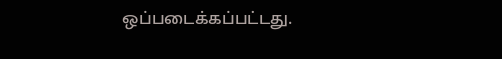ஒப்படைக்கப்பட்டது.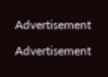Advertisement

Advertisement